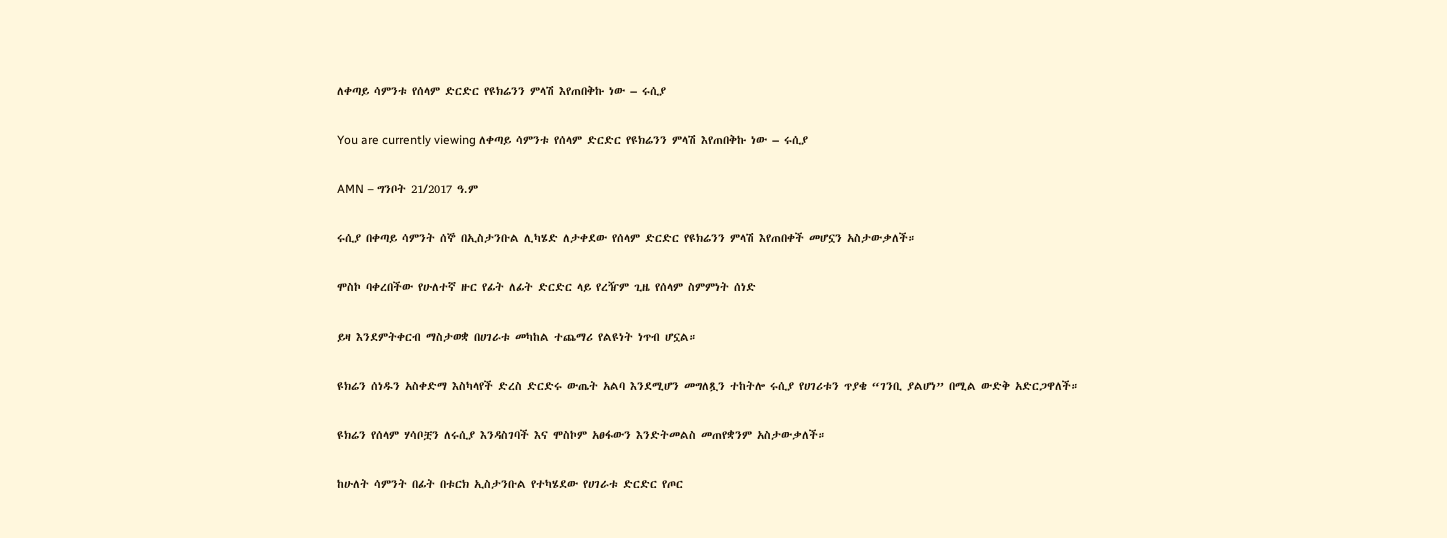ለቀጣይ ሳምንቱ የሰላም ድርድር የዩክሬንን ምላሽ እየጠበቅኩ ነው – ሩሲያ

You are currently viewing ለቀጣይ ሳምንቱ የሰላም ድርድር የዩክሬንን ምላሽ እየጠበቅኩ ነው – ሩሲያ

AMN – ግንቦት 21/2017 ዓ.ም

ሩሲያ በቀጣይ ሳምንት ሰኞ በኢስታንቡል ሊካሄድ ለታቀደው የሰላም ድርድር የዩክሬንን ምላሽ እየጠበቀች መሆኗን አስታውቃለች።

ሞስኮ ባቀረበችው የሁለተኛ ዙር የፊት ለፊት ድርድር ላይ የረዥም ጊዜ የሰላም ስምምነት ሰነድ

ይዛ እንደምትቀርብ ማስታወቋ በሀገራቱ መካከል ተጨማሪ የልዩነት ነጥብ ሆኗል።

ዩክሬን ሰነዱን አስቀድማ እስካላየች ድረስ ድርድሩ ውጤት አልባ እንደሚሆን መግለጿን ተከትሎ ሩሲያ የሀገሪቱን ጥያቄ “ገንቢ ያልሆነ” በሚል ውድቅ አድርጋዋለች።

ዩክሬን የሰላም ሃሳቦቿን ለሩሲያ እንዳስገባች እና ሞስኮም አፀፋውን እንድትመልስ መጠየቋንም አስታውቃለች።

ከሁለት ሳምንት በፊት በቱርክ ኢስታንቡል የተካሄደው የሀገራቱ ድርድር የጦር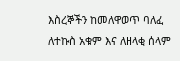እስረኞችን ከመለዋወጥ ባለፈ ለተኩስ አቁም እና ለዘላቂ ሰላም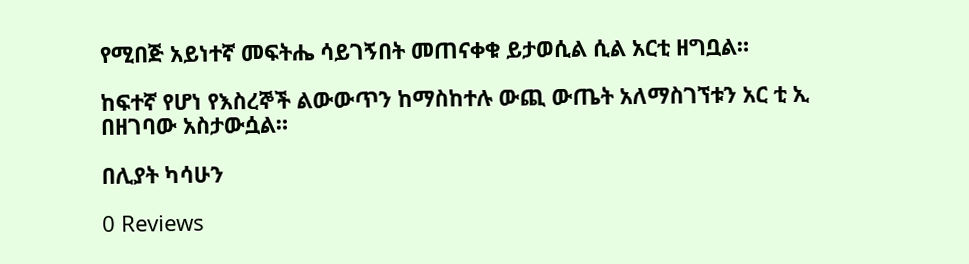የሚበጅ አይነተኛ መፍትሔ ሳይገኝበት መጠናቀቁ ይታወሲል ሲል አርቲ ዘግቧል።

ከፍተኛ የሆነ የእስረኞች ልውውጥን ከማስከተሉ ውጪ ውጤት አለማስገኘቱን አር ቲ ኢ በዘገባው አስታውሷል።

በሊያት ካሳሁን

0 Reviews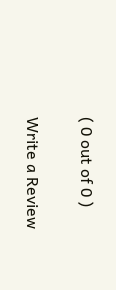( 0 out of 0 )

Write a Review